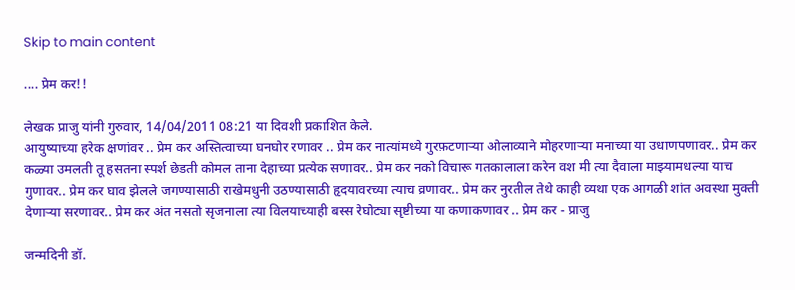Skip to main content

.... प्रेम कर!!

लेखक प्राजु यांनी गुरुवार, 14/04/2011 08:21 या दिवशी प्रकाशित केले.
आयुष्याच्या हरेक क्षणांवर .. प्रेम कर अस्तित्वाच्या घनघोर रणावर .. प्रेम कर नात्यांमध्ये गुरफ़टणार्‍या ओलाव्याने मोहरणार्‍या मनाच्या या उधाणपणावर.. प्रेम कर कळ्या उमलती तू हसतना स्पर्श छेडती कोमल ताना देहाच्या प्रत्येक सणावर.. प्रेम कर नको विचारू गतकालाला करेन वश मी त्या दैवाला माझ्यामधल्या याच गुणावर.. प्रेम कर घाव झेलले जगण्यासाठी राखेमधुनी उठण्यासाठी हृदयावरच्या त्याच व्रणावर.. प्रेम कर नुरतील तेथे काही व्यथा एक आगळी शांत अवस्था मुक्ती देणार्‍या सरणावर.. प्रेम कर अंत नसतो सृजनाला त्या विलयाच्याही बस्स रेघोट्या सृष्टीच्या या कणाकणावर .. प्रेम कर - प्राजु

जन्मदिनी डॉ.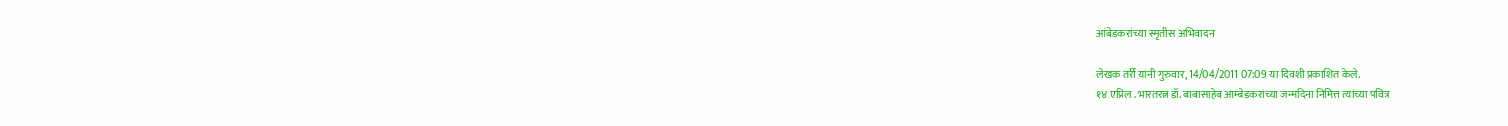आंबेडकरांच्या स्मृतीस अभिवादन

लेखक तर्री यांनी गुरुवार, 14/04/2011 07:09 या दिवशी प्रकाशित केले.
१४ एप्रिल . भारतरत्न डॉ. बाबासाहेब आम्बेडकरांच्या जन्मदिना निमित्त त्यांच्या पवित्र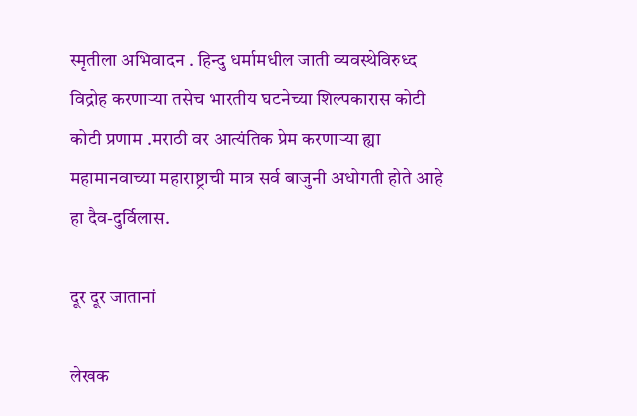स्मृतीला अभिवादन . हिन्दु धर्मामधील जाती व्यवस्थेविरुध्द विद्रोह करणार्‍या तसेच भारतीय घटनेच्या शिल्पकारास कोटी कोटी प्रणाम .मराठी वर आत्यंतिक प्रेम करणार्‍या ह्या महामानवाच्या महाराष्ट्राची मात्र सर्व बाजुनी अधोगती होते आहे हा दैव-दुर्विलास.

दूर दूर जातानां

लेखक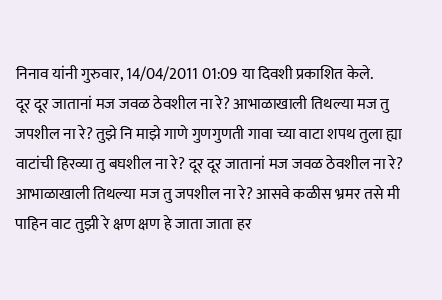निनाव यांनी गुरुवार, 14/04/2011 01:09 या दिवशी प्रकाशित केले.
दूर दूर जातानां मज जवळ ठेवशील ना रे? आभाळाखाली तिथल्या मज तु जपशील ना रे? तुझे नि माझे गाणे गुणगुणती गावा च्या वाटा शपथ तुला ह्या वाटांची हिरव्या तु बघशील ना रे? दूर दूर जातानां मज जवळ ठेवशील ना रे? आभाळाखाली तिथल्या मज तु जपशील ना रे? आसवे कळीस भ्रमर तसे मी पाहिन वाट तुझी रे क्षण क्षण हे जाता जाता हर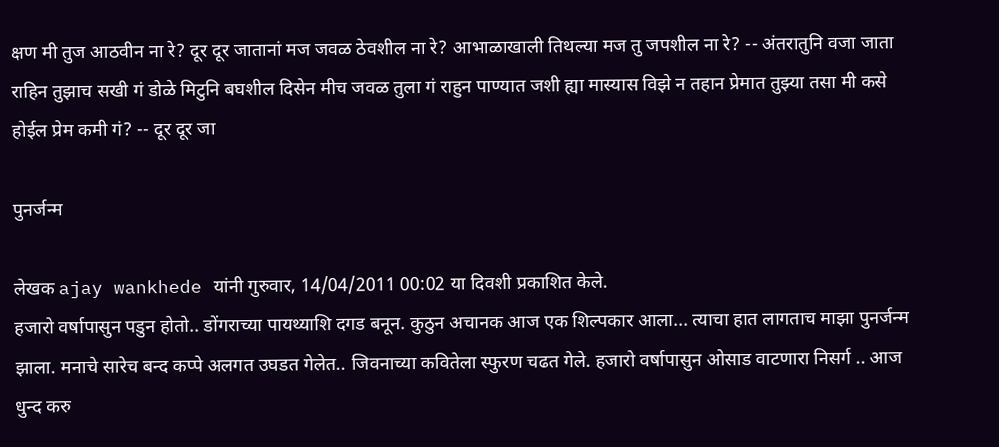क्षण मी तुज आठवीन ना रे? दूर दूर जातानां मज जवळ ठेवशील ना रे? आभाळाखाली तिथल्या मज तु जपशील ना रे? -- अंतरातुनि वजा जाता राहिन तुझाच सखी गं डोळे मिटुनि बघशील दिसेन मीच जवळ तुला गं राहुन पाण्यात जशी ह्या मास्यास विझे न तहान प्रेमात तुझ्या तसा मी कसे होईल प्रेम कमी गं? -- दूर दूर जा

पुनर्जन्म

लेखक ajay wankhede यांनी गुरुवार, 14/04/2011 00:02 या दिवशी प्रकाशित केले.
हजारो वर्षापासुन पडुन होतो.. डोंगराच्या पायथ्याशि दगड बनून. कुठुन अचानक आज एक शिल्पकार आला... त्याचा हात लागताच माझा पुनर्जन्म झाला. मनाचे सारेच बन्द कप्पे अलगत उघडत गेलेत.. जिवनाच्या कवितेला स्फुरण चढत गेले. हजारो वर्षापासुन ओसाड वाटणारा निसर्ग .. आज धुन्द करु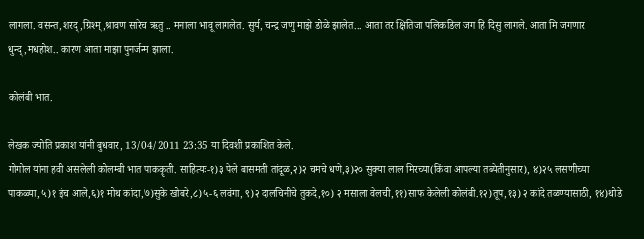लागला. वसन्त,शरद्,ग्रिश्म्,श्रावण सारेच ऋतु .. मनाला भावू लागलेत. सुर्य, चन्द्र जणु माझे डोळे झालेत... आता तर क्षितिजा पलिकडिल जग हि दिसु लागले. आता मि जगणार धुन्द्,मधहोश.. कारण आता माझा पुनर्जन्म झाला.

कोलंबी भात.

लेखक ज्योति प्रकाश यांनी बुधवार, 13/04/2011 23:35 या दिवशी प्रकाशित केले.
गोगोल यांना हवी असलेली कोलम्बी भात पाककॄती. साहित्यः-१)३ पेले बासमती तांदूळ,२)२ चमचे धणे,३)२० सुक्या लाल मिरच्या(किंवा आपल्या तब्येतीनुसार), ४)२५ लसणीच्या पाकळ्या,५)१ इंच आले,६)१ मोथ कांदा,७)सुके खोबरे,८)५-६ लवंगा, ९)२ दालचिनीचे तुकदे,१०) २ मसाला वेलची,११)साफ केलेली कोलंबी.१२)तूप,१३) २ कांदे तळण्यासाठी, १४)थोडे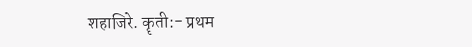शहाजिरे. कॄती:- प्रथम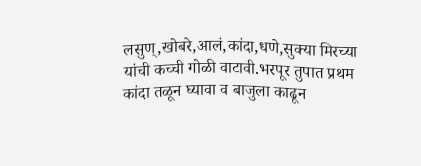लसुण्,खोबरे,आलं,कांदा,धणे,सुक्या मिरच्या यांची कच्ची गोळी वाटावी.भरपूर तुपात प्रथम कांदा तळून घ्यावा व बाजुला काढून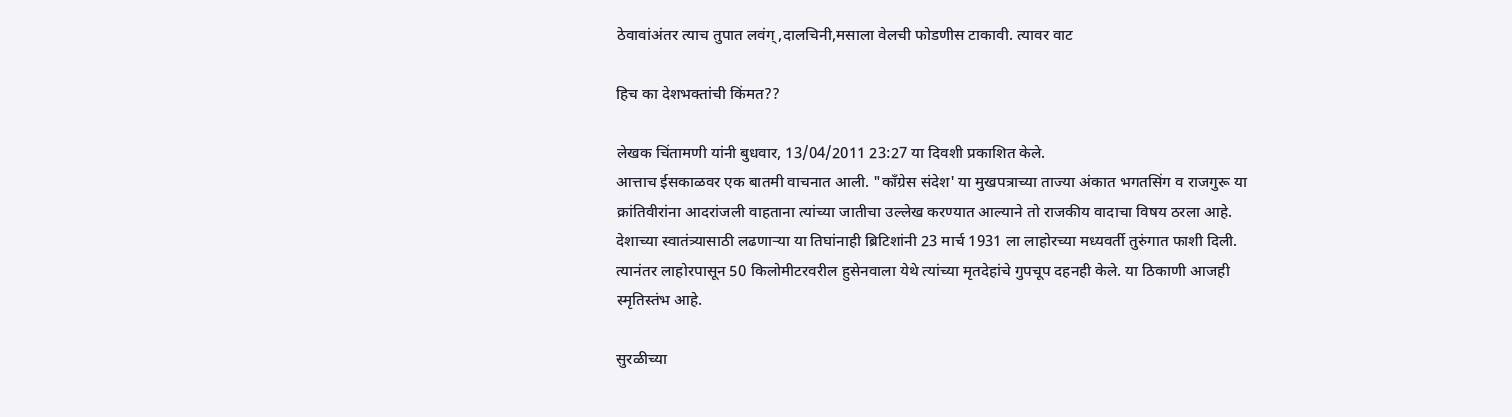ठेवावांअंतर त्याच तुपात लवंग्,दालचिनी,मसाला वेलची फोडणीस टाकावी. त्यावर वाट

हिच का देशभक्तांची किंमत??

लेखक चिंतामणी यांनी बुधवार, 13/04/2011 23:27 या दिवशी प्रकाशित केले.
आत्ताच ईसकाळवर एक बातमी वाचनात आली. "कॉंग्रेस संदेश' या मुखपत्राच्या ताज्या अंकात भगतसिंग व राजगुरू या क्रांतिवीरांना आदरांजली वाहताना त्यांच्या जातीचा उल्लेख करण्यात आल्याने तो राजकीय वादाचा विषय ठरला आहे. देशाच्या स्वातंत्र्यासाठी लढणाऱ्या या तिघांनाही ब्रिटिशांनी 23 मार्च 1931 ला लाहोरच्या मध्यवर्ती तुरुंगात फाशी दिली. त्यानंतर लाहोरपासून 50 किलोमीटरवरील हुसेनवाला येथे त्यांच्या मृतदेहांचे गुपचूप दहनही केले. या ठिकाणी आजही स्मृतिस्तंभ आहे.

सुरळीच्या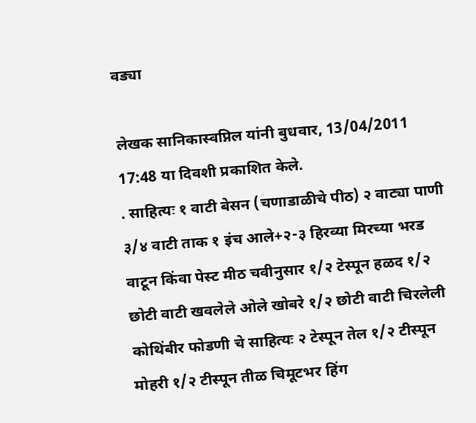वड्या

लेखक सानिकास्वप्निल यांनी बुधवार, 13/04/2011 17:48 या दिवशी प्रकाशित केले.
. साहित्यः १ वाटी बेसन (चणाडाळीचे पीठ) २ वाट्या पाणी ३/४ वाटी ताक १ इंच आले+२-३ हिरव्या मिरच्या भरड वाटून किंवा पेस्ट मीठ चवीनुसार १/२ टेस्पून हळद १/२ छोटी वाटी खवलेले ओले खोबरे १/२ छोटी वाटी चिरलेली कोथिंबीर फोडणी चे साहित्यः २ टेस्पून तेल १/२ टीस्पून मोहरी १/२ टीस्पून तीळ चिमूटभर हिंग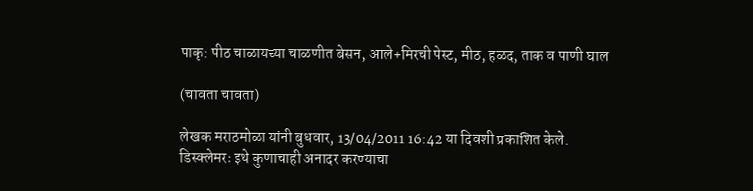पाकृ: पीठ चाळायच्या चाळणीत बेसन, आले+मिरची पेस्ट, मीठ, हळद, ताक व पाणी घाल

(चावता चावता)

लेखक मराठमोळा यांनी बुधवार, 13/04/2011 16:42 या दिवशी प्रकाशित केले.
डिस्क्लेमरः इथे कुणाचाही अनादर करण्याचा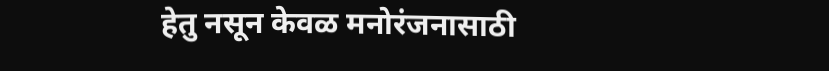हेतु नसून केवळ मनोरंजनासाठी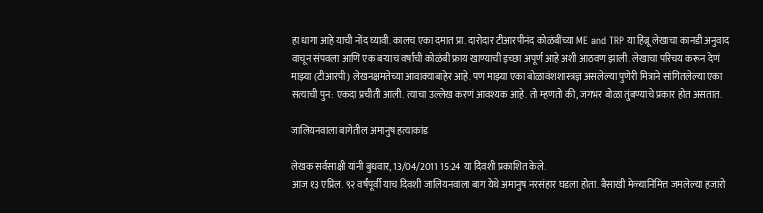हा धागा आहे याची नोंद घ्यावी. कालच एका दमात प्रा. दारोदार टीआरपीनंद कोळंबींच्या ME and TRP या हिब्रू लेखाचा कानडी अनुवाद वाचून संपवला आणि एक बर्‍याच वर्षांची कोळंबी फ्राय खाण्याची इच्छा अपूर्ण आहे अशी आठवण झाली. लेखाचा परिचय करून देणं माझ्या (टीआरपी) लेखनक्षमतेच्या आवाक्याबाहेर आहे. पण माझ्या एका बोळावंशशास्त्रज्ञ असलेल्या पुणेरी मित्राने सांगितलेल्या एका सत्याची पुन: एकदा प्रचीती आली. त्याचा उल्लेख करणं आवश्यक आहे. तो म्हणतो की, जगभर बोळा तुंबण्याचे प्रकार होत असतात.

जालियनवाला बागेतील अमानुष हत्याकांड

लेखक सर्वसाक्षी यांनी बुधवार, 13/04/2011 15:24 या दिवशी प्रकाशित केले.
आज १३ एप्रिल. ९२ वर्षंपूर्वी याच दिवशी जालियनवाला बाग येथे अमानुष नरसंहार घडला होता. बैसाखी मेळ्यानिमित्त जमलेल्या हजारो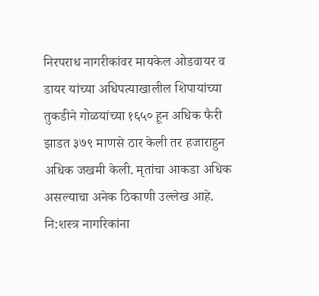निरपराध नागरीकांवर मायकेल ओडवायर व डायर यांच्या अधिपत्याखालील शिपायांच्या तुकडीने गोळयांच्या १६५० हून अधिक फैरी झाडत ३७९ माणसे ठार केली तर हजाराहुन अधिक जखमी केली. मृतांचा आकडा अधिक असल्याचा अनेक ठिकाणी उल्लेख आहे. नि:शस्त्र नागरिकांना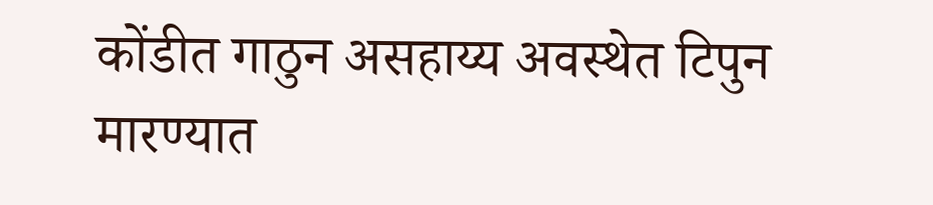कोंडीत गाठुन असहाय्य अवस्थेत टिपुन मारण्यात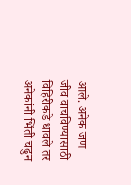आले. अनेक जण जीव वाचविण्यासाठी विहिरीकडे धावले तर अनेकांनी भिंती चढुन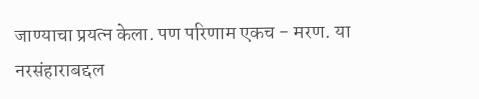जाण्याचा प्रयत्न केला. पण परिणाम एकच - मरण. या नरसंहाराबद्दल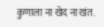कुणाला ना खेद ना खंत.